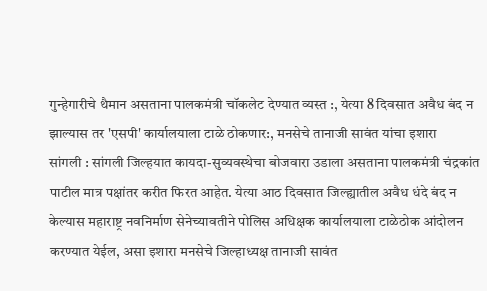गुन्हेगारीचे थैमान असताना पालकमंत्री चॉकलेट देण्यात व्यस्त :, येत्या 8 दिवसात अवैध बंद न झाल्यास तर 'एसपी' कार्यालयाला टाळे ठोकणार:, मनसेचे तानाजी सावंत यांचा इशारा
सांगली : सांगली जिल्हयात कायदा-सुव्यवस्थेचा बोजवारा उडाला असताना पालकमंत्री चंद्रकांत पाटील मात्र पक्षांतर करीत फिरत आहेत. येत्या आठ दिवसात जिल्ह्यातील अवैध धंदे बंद न केल्यास महाराष्ट्र नवनिर्माण सेनेच्यावतीने पोलिस अधिक्षक कार्यालयाला टाळेठोक आंदोलन करण्यात येईल, असा इशारा मनसेचे जिल्हाध्यक्ष तानाजी सावंत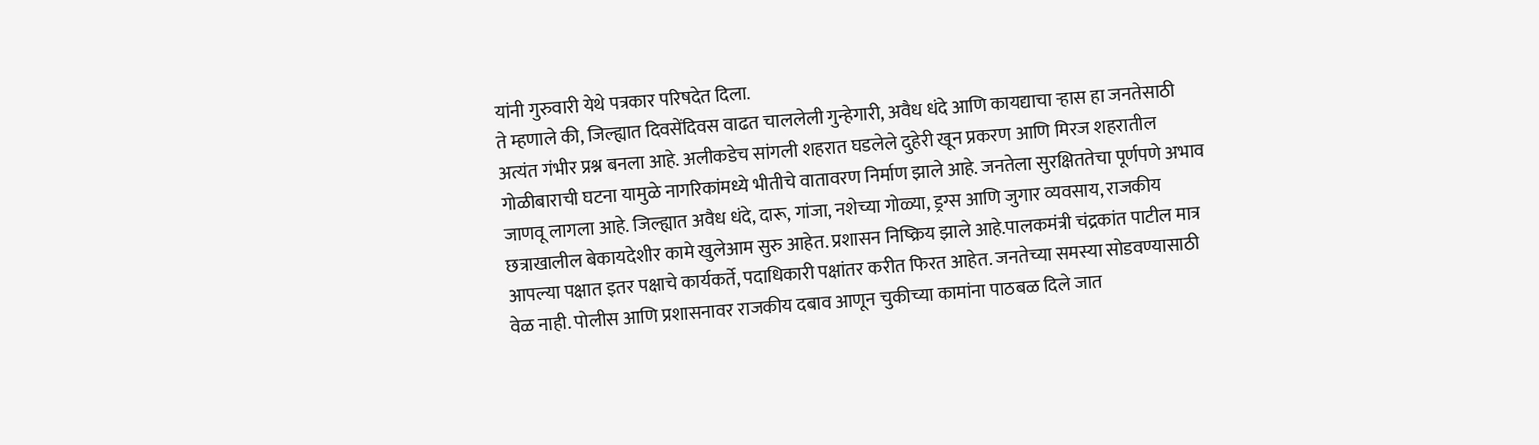यांनी गुरुवारी येथे पत्रकार परिषदेत दिला.
ते म्हणाले की, जिल्ह्यात दिवसेंदिवस वाढत चाललेली गुन्हेगारी, अवैध धंदे आणि कायद्याचा ऱ्हास हा जनतेसाठी अत्यंत गंभीर प्रश्न बनला आहे. अलीकडेच सांगली शहरात घडलेले दुहेरी खून प्रकरण आणि मिरज शहरातील गोळीबाराची घटना यामुळे नागरिकांमध्ये भीतीचे वातावरण निर्माण झाले आहे. जनतेला सुरक्षिततेचा पूर्णपणे अभाव जाणवू लागला आहे. जिल्ह्यात अवैध धंदे, दारू, गांजा, नशेच्या गोळ्या, ड्रग्स आणि जुगार व्यवसाय, राजकीय छत्राखालील बेकायदेशीर कामे खुलेआम सुरु आहेत. प्रशासन निष्क्रिय झाले आहे.पालकमंत्री चंद्रकांत पाटील मात्र आपल्या पक्षात इतर पक्षाचे कार्यकर्ते, पदाधिकारी पक्षांतर करीत फिरत आहेत. जनतेच्या समस्या सोडवण्यासाठी वेळ नाही. पोलीस आणि प्रशासनावर राजकीय दबाव आणून चुकीच्या कामांना पाठबळ दिले जात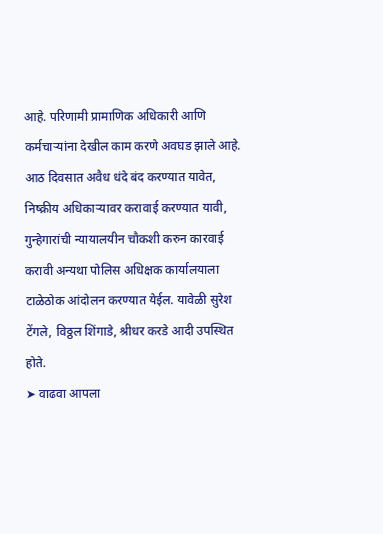आहे. परिणामी प्रामाणिक अधिकारी आणि कर्मचाऱ्यांना देखील काम करणे अवघड झाले आहे. आठ दिवसात अवैध धंदे बंद करण्यात यावेत, निष्क्रीय अधिकाऱ्यावर करावाई करण्यात यावी, गुन्हेगारांची न्यायालयीन चौकशी करुन कारवाई करावी अन्यथा पोलिस अधिक्षक कार्यालयाला टाळेठोक आंदोलन करण्यात येईल. यावेळी सुरेश टेंगले, विठ्ठल शिंगाडे, श्रीधर करडे आदी उपस्थित होते.
➤ वाढवा आपला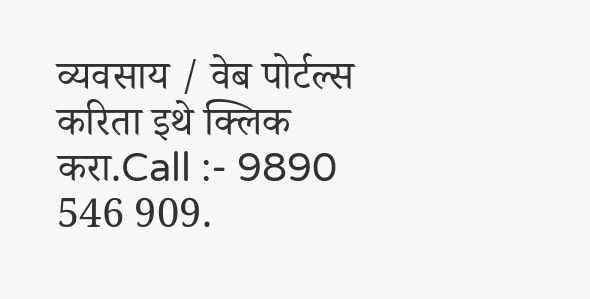व्यवसाय / वेब पोर्टल्स करिता इथे क्लिक करा.Call :- 9890 546 909.